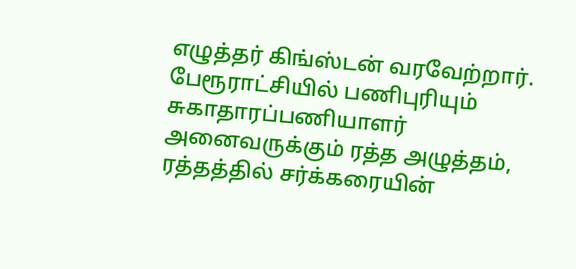எழுத்தர் கிங்ஸ்டன் வரவேற்றார். பேரூராட்சியில் பணிபுரியும் சுகாதாரப்பணியாளர் அனைவருக்கும் ரத்த அழுத்தம், ரத்தத்தில் சர்க்கரையின்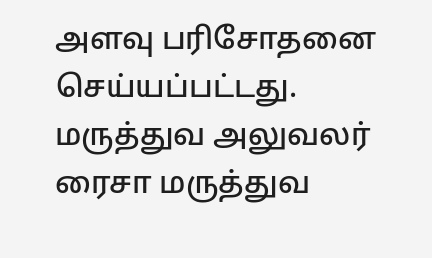அளவு பரிசோதனை செய்யப்பட்டது. மருத்துவ அலுவலர் ரைசா மருத்துவ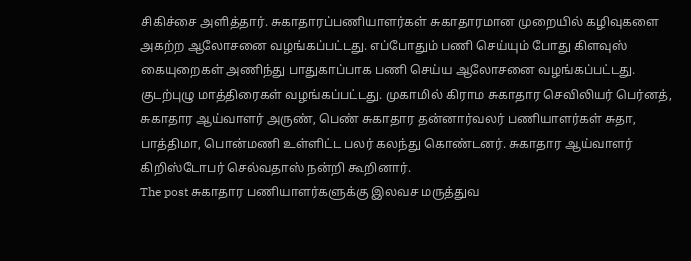சிகிச்சை அளித்தார். சுகாதாரப்பணியாளர்கள் சுகாதாரமான முறையில் கழிவுகளை அகற்ற ஆலோசனை வழங்கப்பட்டது. எப்போதும் பணி செய்யும் போது கிளவுஸ் கையுறைகள் அணிந்து பாதுகாப்பாக பணி செய்ய ஆலோசனை வழங்கப்பட்டது. குடற்புழு மாத்திரைகள் வழங்கப்பட்டது. முகாமில் கிராம சுகாதார செவிலியர் பெர்னத், சுகாதார ஆய்வாளர் அருண், பெண் சுகாதார தன்னார்வலர் பணியாளர்கள் சுதா, பாத்திமா, பொன்மணி உள்ளிட்ட பலர் கலந்து கொண்டனர். சுகாதார ஆய்வாளர் கிறிஸ்டோபர் செல்வதாஸ் நன்றி கூறினார்.
The post சுகாதார பணியாளர்களுக்கு இலவச மருத்துவ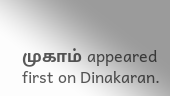முகாம் appeared first on Dinakaran.